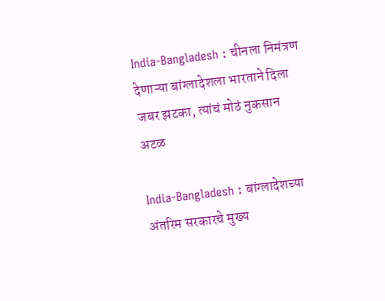India-Bangladesh : चीनला निमंत्रण देणाऱ्या बांग्लादेशला भारताने दिला जबर झटका, त्यांचं मोठं नुकसान अटळ

India-Bangladesh : बांग्लादेशच्या अंतरिम सरकारचे मुख्य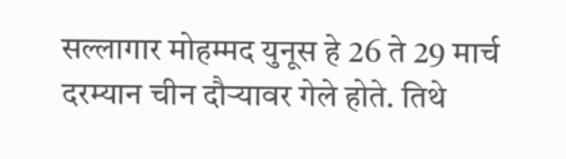सल्लागार मोहम्मद युनूस हे 26 ते 29 मार्च दरम्यान चीन दौऱ्यावर गेले होते. तिथे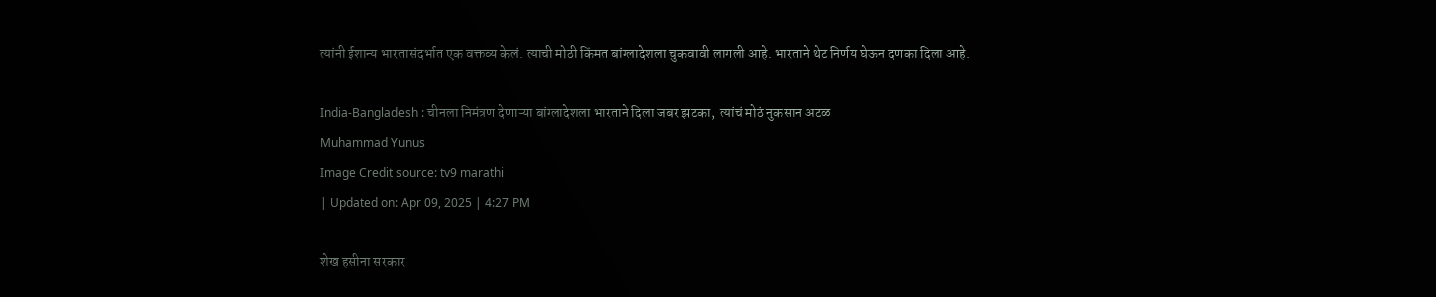त्यांनी ईशान्य भारतासंदर्भात एक वक्तव्य केलं. त्याची मोठी किंमत बांग्लादेशला चुकवावी लागली आहे. भारताने थेट निर्णय घेऊन दणका दिला आहे.

India-Bangladesh : चीनला निमंत्रण देणाऱ्या बांग्लादेशला भारताने दिला जबर झटका,  त्यांचं मोठं नुकसान अटळ
Muhammad Yunus
Image Credit source: tv9 marathi
| Updated on: Apr 09, 2025 | 4:27 PM

शेख हसीना सरकार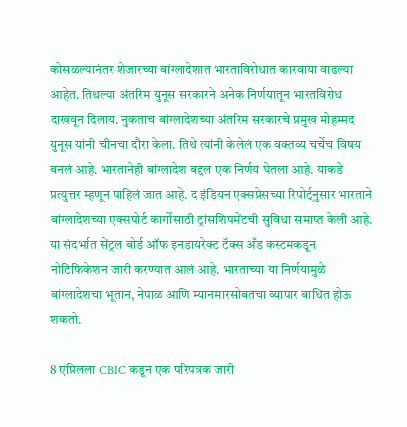कोसळल्यानंतर शेजारच्या बांग्लादेशात भारताविरोधात कारवाया वाढल्या आहेत. तिथल्या अंतरिम युनूस सरकारने अनेक निर्णयातून भारतविरोध दाखवून दिलाय. नुकताच बांग्लादेशच्या अंतरिम सरकारचे प्रमुख मोहम्मद युनूस यांनी चीनचा दौरा केला. तिथे त्यांनी केलेलं एक वक्तव्य चर्चेच विषय बनलं आहे. भारतानेही बांग्लादेश बद्दल एक निर्णय घेतला आहे. याकडे प्रत्युत्तर म्हणून पाहिलं जात आहे. द इंडियन एक्सप्रेसच्या रिपोर्ट्नुसार भारताने बांग्लादेशच्या एक्सपोर्ट कार्गोसाठी ट्रांसशिपमेंटची सुविधा समाप्त केली आहे. या संदर्भात सेंट्रल बोर्ड ऑफ इनडायरेक्ट टॅक्स अँड कस्टमकडून नोटिफिकेशन जारी करण्यात आलं आहे. भारताच्या या निर्णयामुळे बांग्लादेशचा भूतान, नेपाळ आणि म्यानमारसोबतचा व्यापार बाधित होऊ शकतो.

8 एप्रिलला CBIC कडून एक परिपत्रक जारी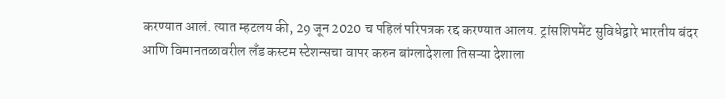करण्यात आलं. त्यात म्हटलय की, 29 जून 2020 च पहिलं परिपत्रक रद्द करण्यात आलय. ट्रांसशिपमेंट सुविधेद्वारे भारतीय बंदर आणि विमानतळावरील लँड कस्टम स्टेशन्सचा वापर करुन बांग्लादेशला तिसऱ्या देशाला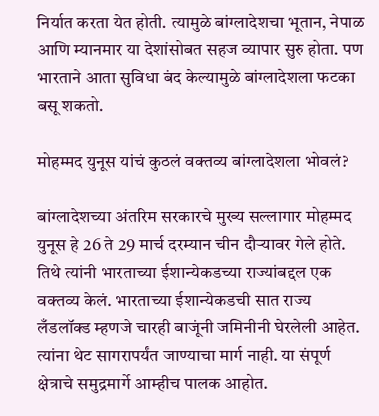निर्यात करता येत होती. त्यामुळे बांग्लादेशचा भूतान, नेपाळ आणि म्यानमार या देशांसोबत सहज व्यापार सुरु होता. पण भारताने आता सुविधा बंद केल्यामुळे बांग्लादेशला फटका बसू शकतो.

मोहम्मद युनूस यांचं कुठलं वक्तव्य बांग्लादेशला भोवलं?

बांग्लादेशच्या अंतरिम सरकारचे मुख्य सल्लागार मोहम्मद युनूस हे 26 ते 29 मार्च दरम्यान चीन दौऱ्यावर गेले होते. तिथे त्यांनी भारताच्या ईशान्येकडच्या राज्यांबद्दल एक वक्तव्य केलं. भारताच्या ईशान्येकडची सात राज्य लँडलॉक्ड म्हणजे चारही बाजूंनी जमिनीनी घेरलेली आहेत. त्यांना थेट सागरापर्यंत जाण्याचा मार्ग नाही. या संपूर्ण क्षेत्राचे समुद्रमार्गे आम्हीच पालक आहोत.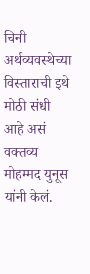चिनी अर्थव्यवस्थेच्या विस्ताराची इथे मोठी संधी आहे असं वक्तव्य मोहम्मद युनूस यांनी केलं.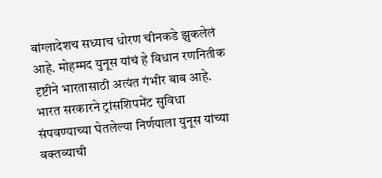बांग्लादेशच सध्याच धोरण चीनकडे झुकलेलं आहे. मोहम्मद युनूस यांचं हे विधान रणनितीक दृष्टीने भारतासाठी अत्यंत गंभीर बाब आहे. भारत सरकारने ट्रांसशिपमेंट सुविधा संपवण्याच्या घेतलेल्या निर्णयाला युनूस यांच्या वक्तव्याची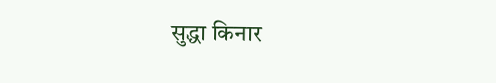सुद्धा किनार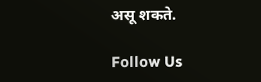असू शकते.

Follow Us